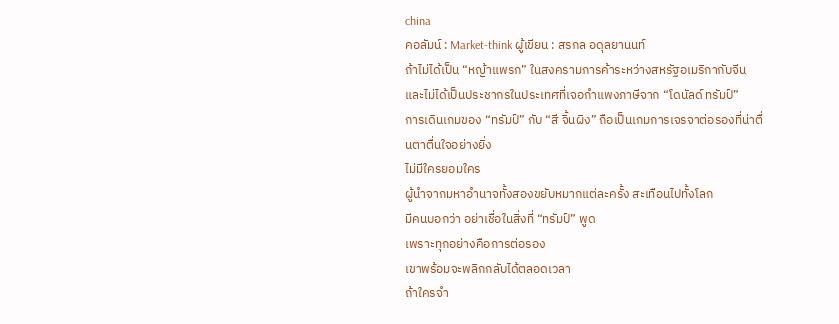china
คอลัมน์ : Market-think ผู้เขียน : สรกล อดุลยานนท์
ถ้าไม่ได้เป็น “หญ้าแพรก” ในสงครามการค้าระหว่างสหรัฐอเมริกากับจีน
และไม่ได้เป็นประชากรในประเทศที่เจอกำแพงภาษีจาก “โดนัลด์ ทรัมป์”
การเดินเกมของ “ทรัมป์” กับ “สี จิ้นผิง” ถือเป็นเกมการเจรจาต่อรองที่น่าตื่นตาตื่นใจอย่างยิ่ง
ไม่มีใครยอมใคร
ผู้นำจากมหาอำนาจทั้งสองขยับหมากแต่ละครั้ง สะเทือนไปทั้งโลก
มีคนบอกว่า อย่าเชื่อในสิ่งที่ “ทรัมป์” พูด
เพราะทุกอย่างคือการต่อรอง
เขาพร้อมจะพลิกกลับได้ตลอดเวลา
ถ้าใครจำ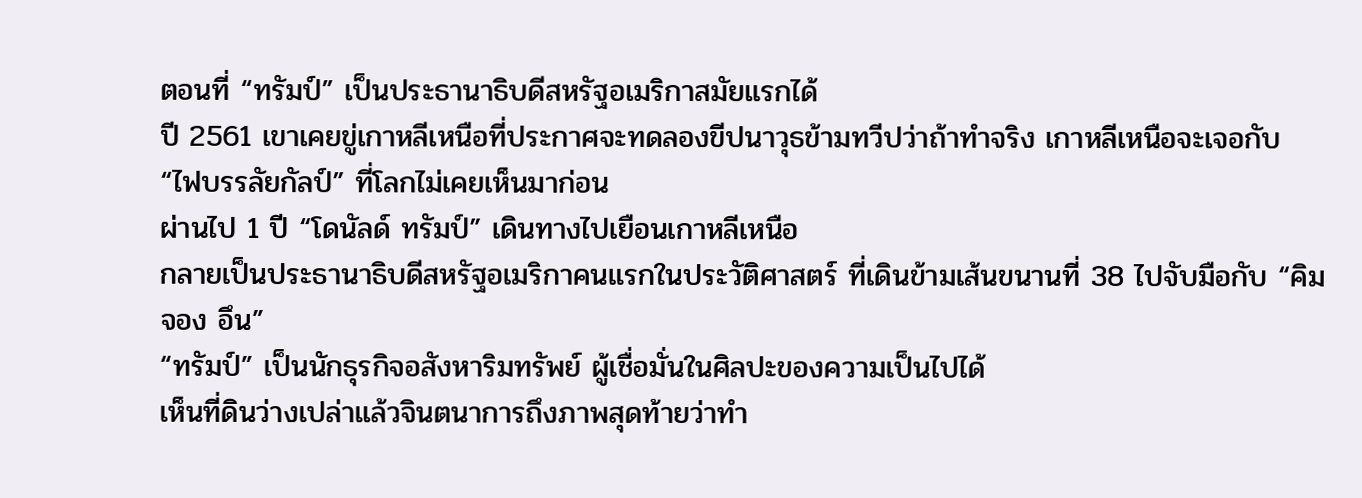ตอนที่ “ทรัมป์” เป็นประธานาธิบดีสหรัฐอเมริกาสมัยแรกได้
ปี 2561 เขาเคยขู่เกาหลีเหนือที่ประกาศจะทดลองขีปนาวุธข้ามทวีปว่าถ้าทำจริง เกาหลีเหนือจะเจอกับ “ไฟบรรลัยกัลป์” ที่โลกไม่เคยเห็นมาก่อน
ผ่านไป 1 ปี “โดนัลด์ ทรัมป์” เดินทางไปเยือนเกาหลีเหนือ
กลายเป็นประธานาธิบดีสหรัฐอเมริกาคนแรกในประวัติศาสตร์ ที่เดินข้ามเส้นขนานที่ 38 ไปจับมือกับ “คิม จอง อึน”
“ทรัมป์” เป็นนักธุรกิจอสังหาริมทรัพย์ ผู้เชื่อมั่นในศิลปะของความเป็นไปได้
เห็นที่ดินว่างเปล่าแล้วจินตนาการถึงภาพสุดท้ายว่าทำ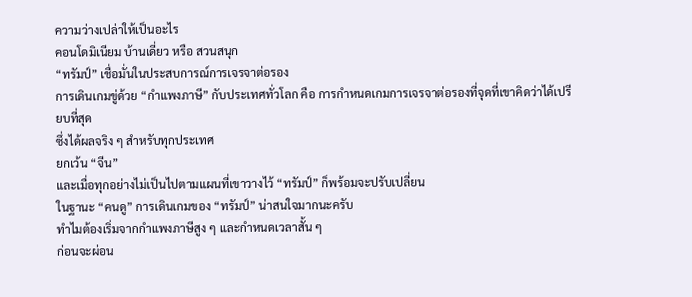ความว่างเปล่าให้เป็นอะไร
คอนโดมิเนียม บ้านเดี่ยว หรือ สวนสนุก
“ทรัมป์” เชื่อมั่นในประสบการณ์การเจรจาต่อรอง
การเดินเกมขู่ด้วย “กำแพงภาษี” กับประเทศทั่วโลก คือ การกำหนดเกมการเจรจาต่อรองที่จุดที่เขาคิดว่าได้เปรียบที่สุด
ซึ่งได้ผลจริง ๆ สำหรับทุกประเทศ
ยกเว้น “จีน”
และเมื่อทุกอย่างไม่เป็นไปตามแผนที่เขาวางไว้ “ทรัมป์” ก็พร้อมจะปรับเปลี่ยน
ในฐานะ “คนดู” การเดินเกมของ “ทรัมป์” น่าสนใจมากนะครับ
ทำไมต้องเริ่มจากกำแพงภาษีสูง ๆ และกำหนดเวลาสั้น ๆ
ก่อนจะผ่อน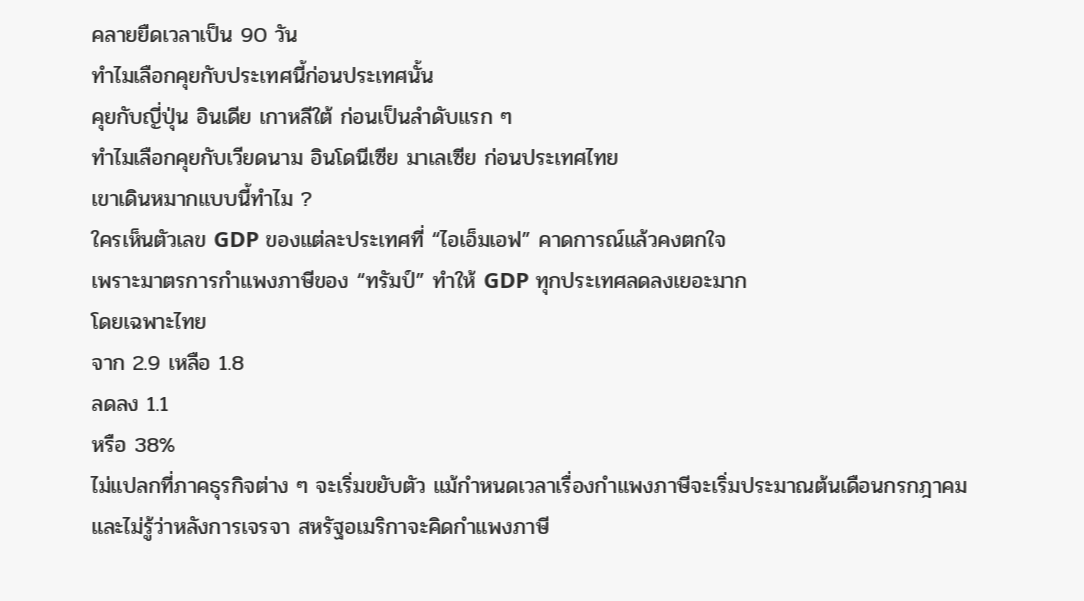คลายยืดเวลาเป็น 90 วัน
ทำไมเลือกคุยกับประเทศนี้ก่อนประเทศนั้น
คุยกับญี่ปุ่น อินเดีย เกาหลีใต้ ก่อนเป็นลำดับแรก ๆ
ทำไมเลือกคุยกับเวียดนาม อินโดนีเซีย มาเลเซีย ก่อนประเทศไทย
เขาเดินหมากแบบนี้ทำไม ?
ใครเห็นตัวเลข GDP ของแต่ละประเทศที่ “ไอเอ็มเอฟ” คาดการณ์แล้วคงตกใจ
เพราะมาตรการกำแพงภาษีของ “ทรัมป์” ทำให้ GDP ทุกประเทศลดลงเยอะมาก
โดยเฉพาะไทย
จาก 2.9 เหลือ 1.8
ลดลง 1.1
หรือ 38%
ไม่แปลกที่ภาคธุรกิจต่าง ๆ จะเริ่มขยับตัว แม้กำหนดเวลาเรื่องกำแพงภาษีจะเริ่มประมาณต้นเดือนกรกฎาคม
และไม่รู้ว่าหลังการเจรจา สหรัฐอเมริกาจะคิดกำแพงภาษี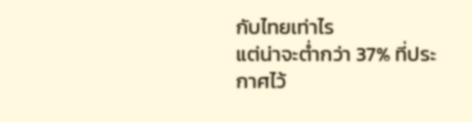กับไทยเท่าไร
แต่น่าจะต่ำกว่า 37% ที่ประกาศไว้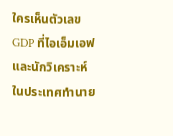ใครเห็นตัวเลข GDP ที่ไอเอ็มเอฟและนักวิเคราะห์ในประเทศทำนาย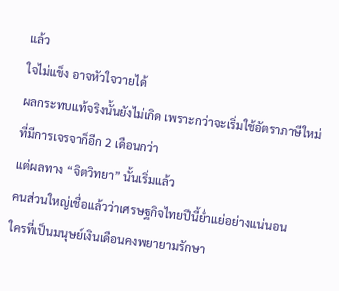แล้ว
ใจไม่แข็ง อาจหัวใจวายได้
ผลกระทบแท้จริงนั้นยังไม่เกิด เพราะกว่าจะเริ่มใช้อัตราภาษีใหม่ที่มีการเจรจาก็อีก 2 เดือนกว่า
แต่ผลทาง “จิตวิทยา” นั้นเริ่มแล้ว
คนส่วนใหญ่เชื่อแล้วว่าเศรษฐกิจไทยปีนี้ย่ำแย่อย่างแน่นอน
ใครที่เป็นมนุษย์เงินเดือนคงพยายามรักษา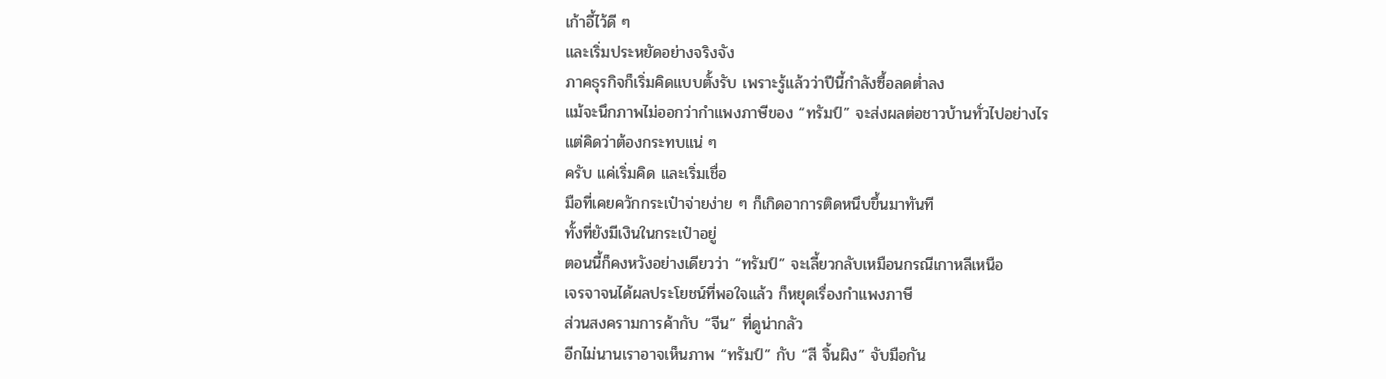เก้าอี้ไว้ดี ๆ
และเริ่มประหยัดอย่างจริงจัง
ภาคธุรกิจก็เริ่มคิดแบบตั้งรับ เพราะรู้แล้วว่าปีนี้กำลังซื้อลดต่ำลง
แม้จะนึกภาพไม่ออกว่ากำแพงภาษีของ “ทรัมป์” จะส่งผลต่อชาวบ้านทั่วไปอย่างไร
แต่คิดว่าต้องกระทบแน่ ๆ
ครับ แค่เริ่มคิด และเริ่มเชื่อ
มือที่เคยควักกระเป๋าจ่ายง่าย ๆ ก็เกิดอาการติดหนึบขึ้นมาทันที
ทั้งที่ยังมีเงินในกระเป๋าอยู่
ตอนนี้ก็คงหวังอย่างเดียวว่า “ทรัมป์” จะเลี้ยวกลับเหมือนกรณีเกาหลีเหนือ
เจรจาจนได้ผลประโยชน์ที่พอใจแล้ว ก็หยุดเรื่องกำแพงภาษี
ส่วนสงครามการค้ากับ “จีน” ที่ดูน่ากลัว
อีกไม่นานเราอาจเห็นภาพ “ทรัมป์” กับ “สี จิ้นผิง” จับมือกัน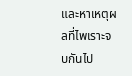และหาเหตุผลที่ไพเราะจบกันไป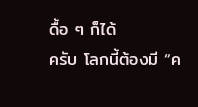ดื้อ ๆ ก็ได้
ครับ โลกนี้ต้องมี “ค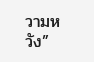วามหวัง”